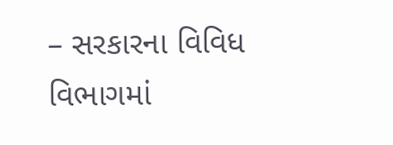– સરકારના વિવિધ વિભાગમાં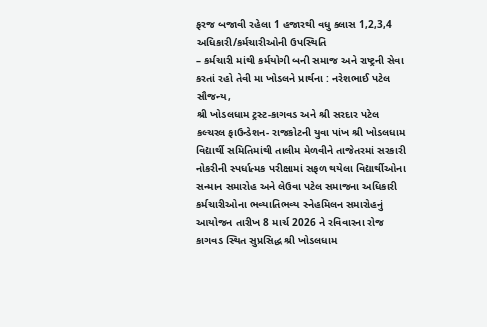ફરજ બજાવી રહેલા 1 હજારથી વધુ ક્લાસ 1,2,3,4 અધિકારી/કર્મચારીઓની ઉપસ્થિતિ
– કર્મચારી માંથી કર્મયોગી બની સમાજ અને રાષ્ટ્રની સેવા કરતાં રહો તેવી મા ખોડલને પ્રાર્થના : નરેશભાઈ પટેલ
સૌજન્ય,
શ્રી ખોડલધામ ટ્રસ્ટ-કાગવડ અને શ્રી સરદાર પટેલ કલ્ચરલ ફાઉન્ડેશન- રાજકોટની યુવા પાંખ શ્રી ખોડલધામ વિદ્યાર્થી સમિતિમાંથી તાલીમ મેળવીને તાજેતરમાં સરકારી નોકરીની સ્પર્ધાત્મક પરીક્ષામાં સફળ થયેલા વિદ્યાર્થીઓના સન્માન સમારોહ અને લેઉવા પટેલ સમાજના અધિકારી કર્મચારીઓના ભવ્યાતિભવ્ય સ્નેહમિલન સમારોહનું આયોજન તારીખ 8 માર્ચ 2026 ને રવિવારના રોજ કાગવડ સ્થિત સુપ્રસિદ્ધ શ્રી ખોડલધામ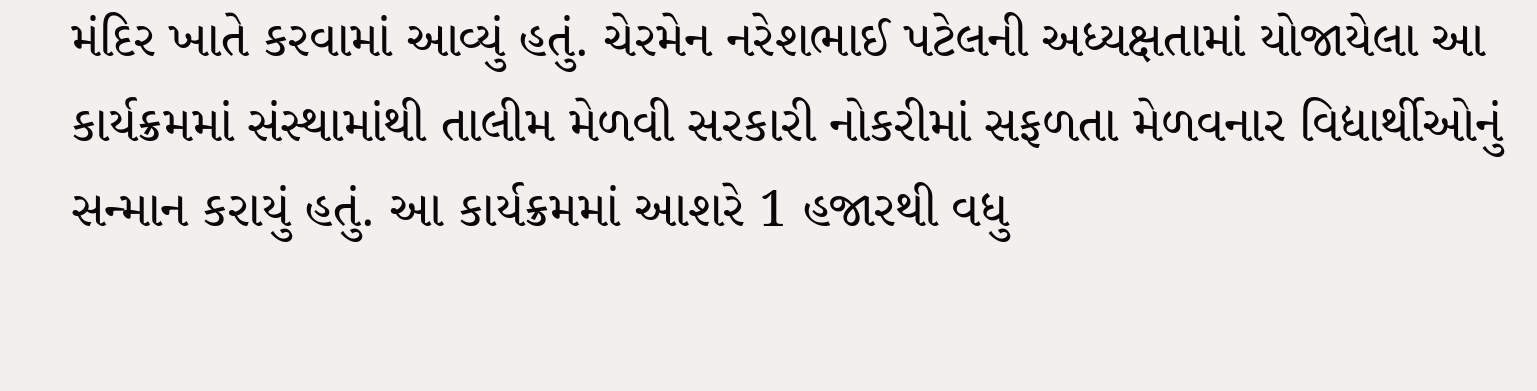મંદિર ખાતે કરવામાં આવ્યું હતું. ચેરમેન નરેશભાઈ પટેલની અધ્યક્ષતામાં યોજાયેલા આ કાર્યક્રમમાં સંસ્થામાંથી તાલીમ મેળવી સરકારી નોકરીમાં સફળતા મેળવનાર વિદ્યાર્થીઓનું સન્માન કરાયું હતું. આ કાર્યક્રમમાં આશરે 1 હજારથી વધુ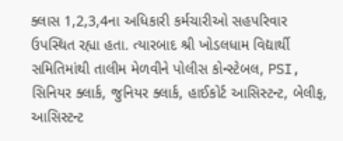ક્લાસ 1,2,3,4ના અધિકારી કર્મચારીઓ સહપરિવાર ઉપસ્થિત રહ્યા હતા. ત્યારબાદ શ્રી ખોડલધામ વિદ્યાર્થી સમિતિમાંથી તાલીમ મેળવીને પોલીસ કોન્સ્ટેબલ, PSI, સિનિયર ક્લાર્ક, જુનિયર ક્લાર્ક, હાઈકોર્ટ આસિસ્ટન્ટ, બેલીફ, આસિસ્ટન્ટ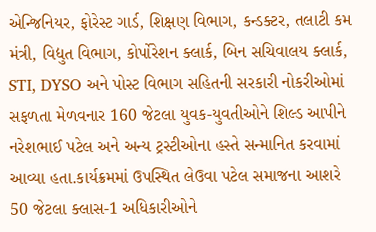એન્જિનિયર, ફોરેસ્ટ ગાર્ડ, શિક્ષણ વિભાગ, કન્ડક્ટર, તલાટી કમ મંત્રી, વિદ્યુત વિભાગ, કોર્પોરેશન ક્લાર્ક, બિન સચિવાલય ક્લાર્ક, STI, DYSO અને પોસ્ટ વિભાગ સહિતની સરકારી નોકરીઓમાં સફળતા મેળવનાર 160 જેટલા યુવક-યુવતીઓને શિલ્ડ આપીને નરેશભાઈ પટેલ અને અન્ય ટ્રસ્ટીઓના હસ્તે સન્માનિત કરવામાં આવ્યા હતા.કાર્યક્રમમાં ઉપસ્થિત લેઉવા પટેલ સમાજના આશરે 50 જેટલા ક્લાસ-1 અધિકારીઓને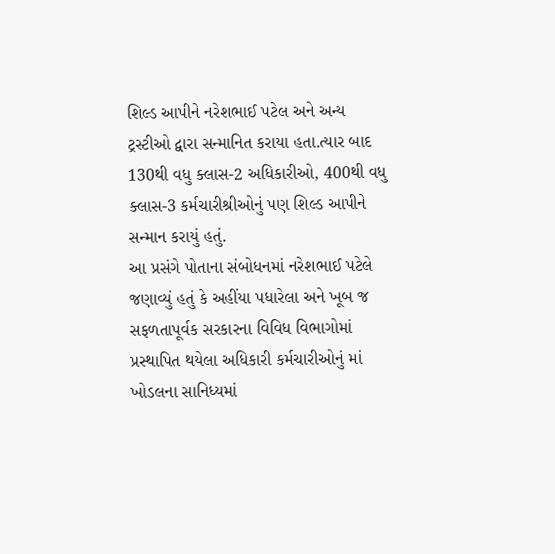શિલ્ડ આપીને નરેશભાઈ પટેલ અને અન્ય ટ્રસ્ટીઓ દ્વારા સન્માનિત કરાયા હતા.ત્યાર બાદ 130થી વધુ ક્લાસ-2 અધિકારીઓ, 400થી વધુ ક્લાસ-3 કર્મચારીશ્રીઓનું પણ શિલ્ડ આપીને સન્માન કરાયું હતું.
આ પ્રસંગે પોતાના સંબોધનમાં નરેશભાઈ પટેલે જણાવ્યું હતું કે અહીંયા પધારેલા અને ખૂબ જ સફળતાપૂર્વક સરકારના વિવિધ વિભાગોમાં પ્રસ્થાપિત થયેલા અધિકારી કર્મચારીઓનું માં ખોડલના સાનિધ્યમાં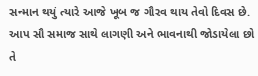સન્માન થયું ત્યારે આજે ખૂબ જ ગૌરવ થાય તેવો દિવસ છે. આપ સૌ સમાજ સાથે લાગણી અને ભાવનાથી જોડાયેલા છો તે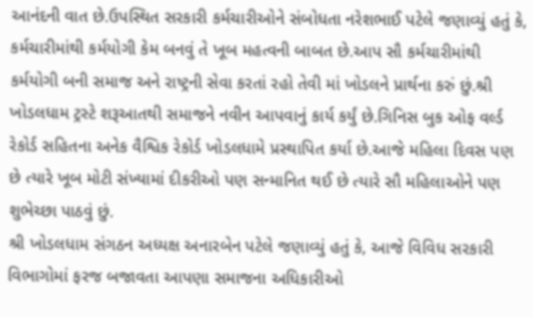આનંદની વાત છે.ઉપસ્થિત સરકારી કર્મચારીઓને સંબોધતા નરેશભાઈ પટેલે જણાવ્યું હતું કે, કર્મચારીમાંથી કર્મયોગી કેમ બનવું તે ખૂબ મહત્વની બાબત છે.આપ સૌ કર્મચારીમાંથી કર્મયોગી બની સમાજ અને રાષ્ટ્રની સેવા કરતાં રહો તેવી માં ખોડલને પ્રાર્થના કરું છું.શ્રી ખોડલધામ ટ્રસ્ટે શરૂઆતથી સમાજને નવીન આપવાનું કાર્ય કર્યું છે.ગિનિસ બુક ઓફ વર્લ્ડ રેકોર્ડ સહિતના અનેક વૈશ્વિક રેકોર્ડ ખોડલધામે પ્રસ્થાપિત કર્યા છે.આજે મહિલા દિવસ પણ છે ત્યારે ખૂબ મોટી સંખ્યામાં દીકરીઓ પણ સન્માનિત થઈ છે ત્યારે સૌ મહિલાઓને પણ શુભેચ્છા પાઠવું છું.
શ્રી ખોડલધામ સંગઠન અધ્યક્ષ અનારબેન પટેલે જણાવ્યું હતું કે, આજે વિવિધ સરકારી વિભાગોમાં ફરજ બજાવતા આપણા સમાજના અધિકારીઓ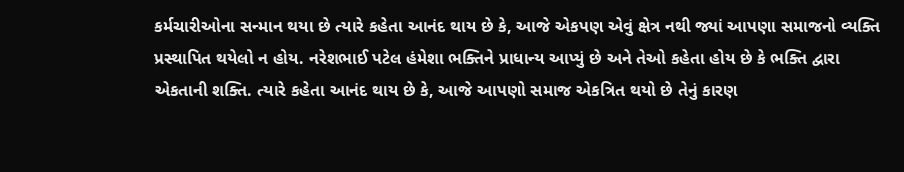કર્મચારીઓના સન્માન થયા છે ત્યારે કહેતા આનંદ થાય છે કે, આજે એકપણ એવું ક્ષેત્ર નથી જ્યાં આપણા સમાજનો વ્યક્તિ પ્રસ્થાપિત થયેલો ન હોય. નરેશભાઈ પટેલ હંમેશા ભક્તિને પ્રાધાન્ય આપ્યું છે અને તેઓ કહેતા હોય છે કે ભક્તિ દ્વારા એકતાની શક્તિ. ત્યારે કહેતા આનંદ થાય છે કે, આજે આપણો સમાજ એકત્રિત થયો છે તેનું કારણ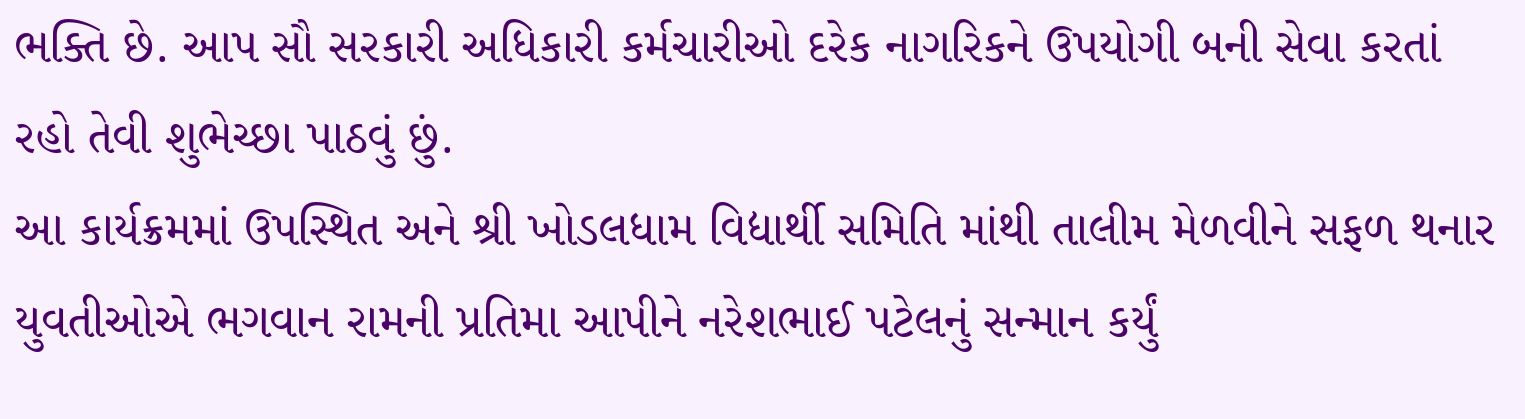ભક્તિ છે. આપ સૌ સરકારી અધિકારી કર્મચારીઓ દરેક નાગરિકને ઉપયોગી બની સેવા કરતાં રહો તેવી શુભેચ્છા પાઠવું છું.
આ કાર્યક્રમમાં ઉપસ્થિત અને શ્રી ખોડલધામ વિદ્યાર્થી સમિતિ માંથી તાલીમ મેળવીને સફળ થનાર યુવતીઓએ ભગવાન રામની પ્રતિમા આપીને નરેશભાઈ પટેલનું સન્માન કર્યું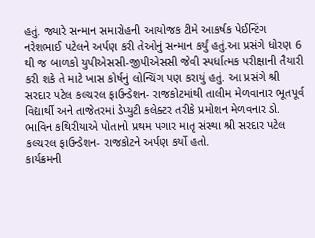હતું. જ્યારે સન્માન સમારોહની આયોજક ટીમે આકર્ષક પેઈન્ટિંગ નરેશભાઈ પટેલને અર્પણ કરી તેઓનું સન્માન કર્યું હતું.આ પ્રસંગે ધોરણ 6 થી જ બાળકો યુપીએસસી-જીપીએસસી જેવી સ્પર્ધાત્મક પરીક્ષાની તૈયારી કરી શકે તે માટે ખાસ કોર્ષનું લોન્ચિંગ પણ કરાયું હતું. આ પ્રસંગે શ્રી સરદાર પટેલ કલ્ચરલ ફાઉન્ડેશન- રાજકોટમાંથી તાલીમ મેળવાનાર ભૂતપૂર્વ વિદ્યાર્થી અને તાજેતરમાં ડેપ્યુટી કલેક્ટર તરીકે પ્રમોશન મેળવનાર ડો. ભાવિન કથિરીયાએ પોતાનો પ્રથમ પગાર માતૃ સંસ્થા શ્રી સરદાર પટેલ કલ્ચરલ ફાઉન્ડેશન- રાજકોટને અર્પણ કર્યો હતો.
કાર્યક્રમની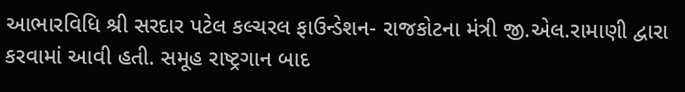આભારવિધિ શ્રી સરદાર પટેલ કલ્ચરલ ફાઉન્ડેશન- રાજકોટના મંત્રી જી.એલ.રામાણી દ્વારા કરવામાં આવી હતી. સમૂહ રાષ્ટ્રગાન બાદ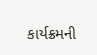કાર્યક્રમની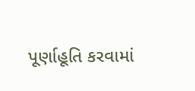પૂર્ણાહૂતિ કરવામાં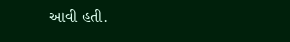આવી હતી.